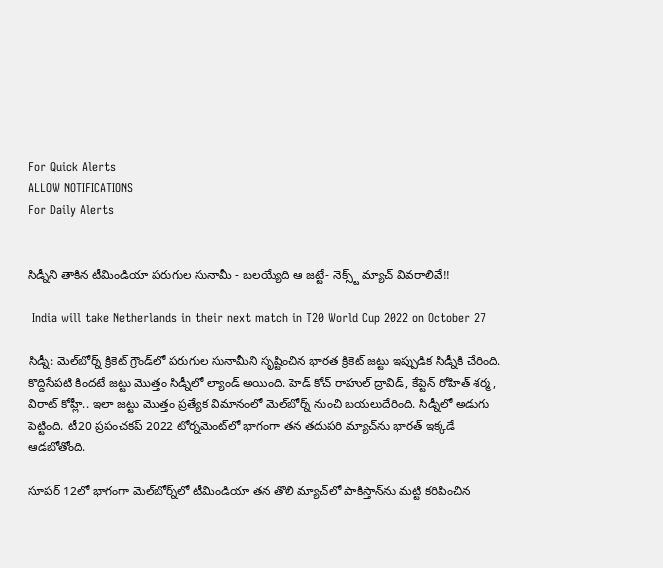For Quick Alerts
ALLOW NOTIFICATIONS
For Daily Alerts


సిడ్నీని తాకిన టీమిండియా పరుగుల సునామీ - బలయ్యేది ఆ జట్టే- నెక్స్ట్ మ్యాచ్ వివరాలివే!!

 India will take Netherlands in their next match in T20 World Cup 2022 on October 27

సిడ్నీ: మెల్‌బోర్న్‌ క్రికెట్ గ్రౌండ్‌లో పరుగుల సునామీని సృష్టించిన భారత క్రికెట్ జట్టు ఇప్పుడిక సిడ్నీకి చేరింది. కొద్దిసేపటి కిందటే జట్టు మొత్తం సిడ్నీలో ల్యాండ్ అయింది. హెడ్ కోచ్ రాహుల్ ద్రావిడ్, కేప్టెన్ రోహిత్ శర్మ, విరాట్ కోహ్లీ.. ఇలా జట్టు మొత్తం ప్రత్యేక విమానంలో మెల్‌బోర్న్ నుంచి బయలుదేరింది. సిడ్నీలో అడుగు పెట్టింది. టీ20 ప్రపంచకప్ 2022 టోర్నమెంట్‌లో భాగంగా తన తదుపరి మ్యాచ్‌ను భారత్ ఇక్కడే ఆడబోతోంది.

సూపర్ 12లో భాగంగా మెల్‌బోర్న్‌లో టీమిండియా తన తొలి మ్యాచ్‌లో పాకిస్తాన్‌ను మట్టి కరిపించిన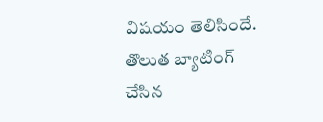విషయం తెలిసిందే. తొలుత బ్యాటింగ్ చేసిన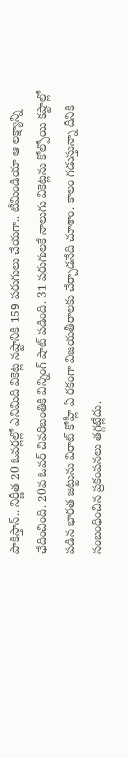పాకిస్తాన్.. నిర్ణీత 20 ఓవర్లల్లో ఎనిమిది వికెట్ల నష్టానికి 159 పరుగులు చేయగా.. టీమిండియా ఆ లక్ష్యాన్ని ఛేదించింది. 20వ ఓవర్ చివరిబంతికి విన్నింగ్ షాట్ పడింది. 31 పరుగులకే నాలుగు వికెట్లను కోల్పోయి కష్టాల్లో పడిన భారత జట్టును విరాట్ కోహ్లీ ఏ రకంగా విజయతీరాలకు చేర్చాడనేది చూశాం. కాలం గడుస్తున్నా దీనికి సంబంధించిన ప్రకంపనలు తగ్గట్లేదు.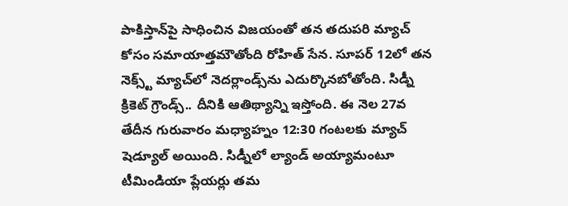పాకిస్తాన్‌పై సాధించిన విజయంతో తన తదుపరి మ్యాచ్‌ కోసం సమాయాత్తమౌతోంది రోహిత్ సేన. సూపర్ 12లో తన నెక్స్ట్ మ్యాచ్‌లో నెదర్లాండ్స్‌ను ఎదుర్కొనబోతోంది. సిడ్నీ క్రికెట్ గ్రౌండ్స్.. దీనికి ఆతిథ్యాన్ని ఇస్తోంది. ఈ నెల 27వ తేదీన గురువారం మధ్యాహ్నం 12:30 గంటలకు మ్యాచ్ షెడ్యూల్ అయింది. సిడ్నీలో ల్యాండ్ అయ్యామంటూ టీమిండియా ప్లేయర్లు తమ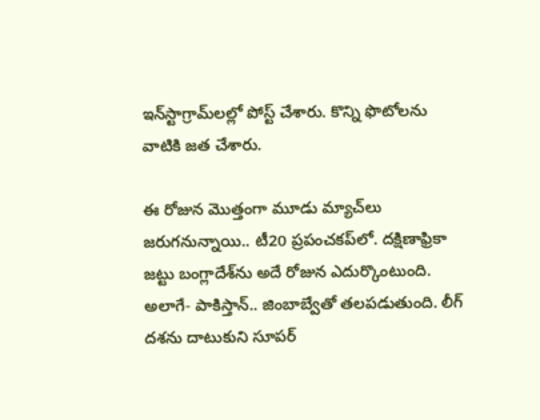ఇన్‌స్టాగ్రామ్‌లల్లో పోస్ట్ చేశారు. కొన్ని ఫొటోలను వాటికి జత చేశారు.

ఈ రోజున మొత్తంగా మూడు మ్యాచ్‌లు జరుగనున్నాయి.. టీ20 ప్రపంచకప్‌లో. దక్షిణాఫ్రికా జట్టు బంగ్లాదేశ్‌ను అదే రోజున ఎదుర్కొంటుంది. అలాగే- పాకిస్తాన్.. జింబాబ్వేతో తలపడుతుంది. లీగ్ దశను దాటుకుని సూపర్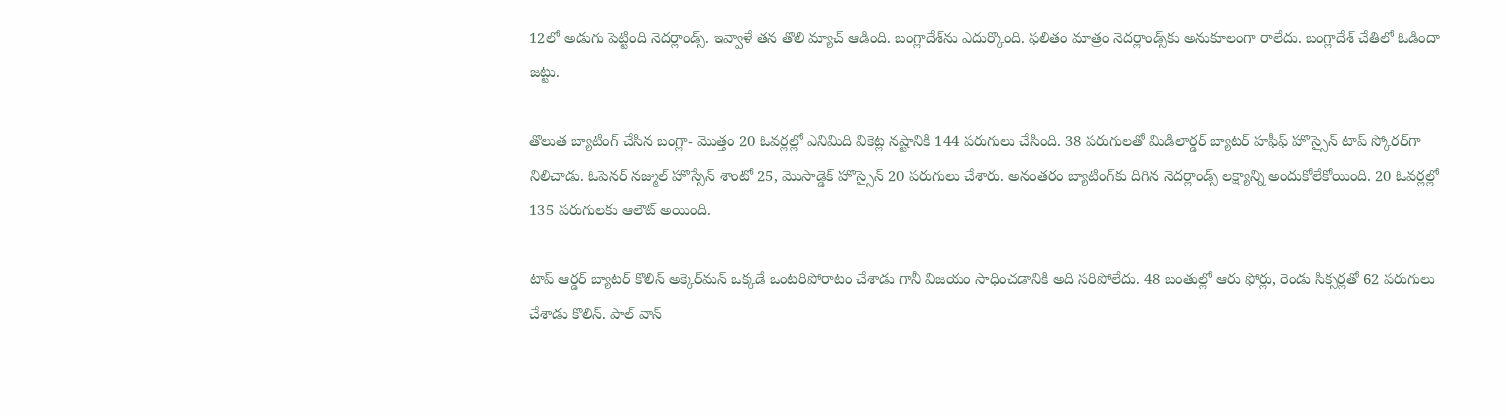12లో అడుగు పెట్టింది నెదర్లాండ్స్. ఇవ్వాళే తన తొలి మ్యాచ్‌ ఆడింది. బంగ్లాదేశ్‌ను ఎదుర్కొంది. ఫలితం మాత్రం నెదర్లాండ్స్‌కు అనుకూలంగా రాలేదు. బంగ్లాదేశ్ చేతిలో ఓడిందా జట్టు.

తొలుత బ్యాటింగ్ చేసిన బంగ్లా- మొత్తం 20 ఓవర్లల్లో ఎనిమిది వికెట్ల నష్టానికి 144 పరుగులు చేసింది. 38 పరుగులతో మిడిలార్డర్ బ్యాటర్ హఫీఫ్ హొస్సైన్ టాప్ స్కోరర్‌గా నిలిచాడు. ఓపెనర్ నజ్ముల్ హొస్సేన్ శాంటో 25, మొసాడ్డెక్ హొస్సైన్ 20 పరుగులు చేశారు. అనంతరం బ్యాటింగ్‌కు దిగిన నెదర్లాండ్స్ లక్ష్యాన్ని అందుకోలేకోయింది. 20 ఓవర్లల్లో 135 పరుగులకు ఆలౌట్ అయింది.

టాప్ ఆర్డర్ బ్యాటర్ కొలిన్ అక్కెర్‌మన్ ఒక్కడే ఒంటరిపోరాటం చేశాడు గానీ విజయం సాధించడానికి అది సరిపోలేదు. 48 బంతుల్లో ఆరు ఫోర్లు, రెండు సిక్సర్లతో 62 పరుగులు చేశాడు కొలిన్. పాల్ వాన్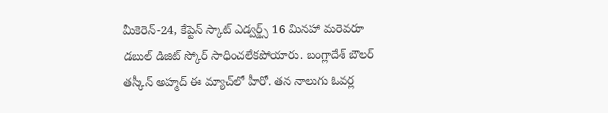మీకెరెన్-24, కేప్టెన్ స్కాట్ ఎడ్వర్డ్స్ 16 మినహా మరెవరూ డబుల్ డిజిట్ స్కోర్ సాధించలేకపోయారు. బంగ్లాదేశ్ బౌలర్ తస్కీన్ అహ్మద్ ఈ మ్యాచ్‌లో హీరో. తన నాలుగు ఓవర్ల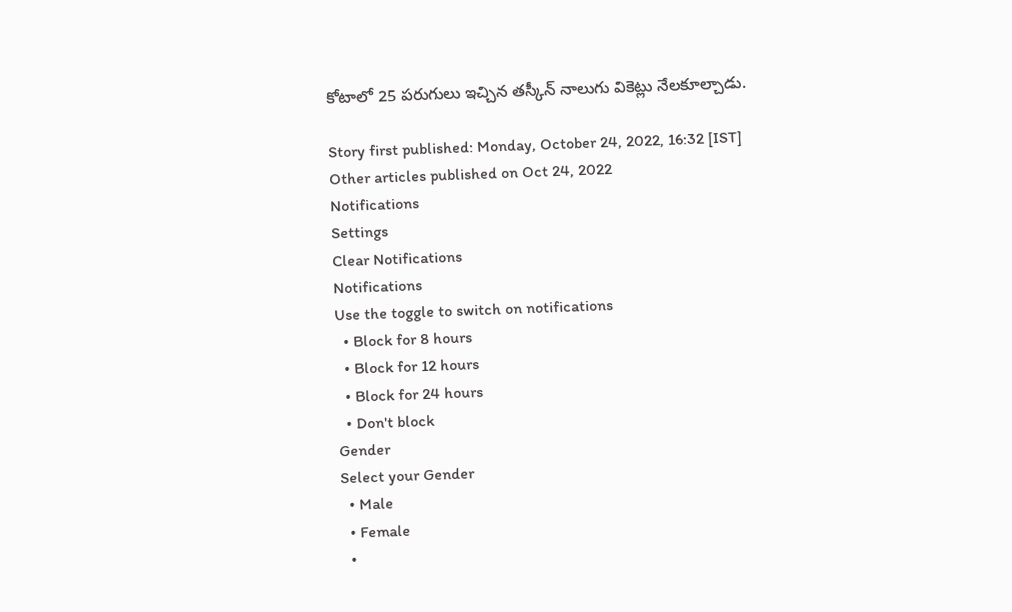కోటాలో 25 పరుగులు ఇచ్చిన తస్కీన్ నాలుగు వికెట్లు నేలకూల్చాడు.

Story first published: Monday, October 24, 2022, 16:32 [IST]
Other articles published on Oct 24, 2022
Notifications
Settings
Clear Notifications
Notifications
Use the toggle to switch on notifications
  • Block for 8 hours
  • Block for 12 hours
  • Block for 24 hours
  • Don't block
Gender
Select your Gender
  • Male
  • Female
  •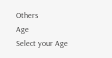Others
Age
Select your Age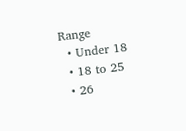Range
  • Under 18
  • 18 to 25
  • 26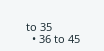to 35
  • 36 to 45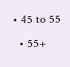• 45 to 55
  • 55+